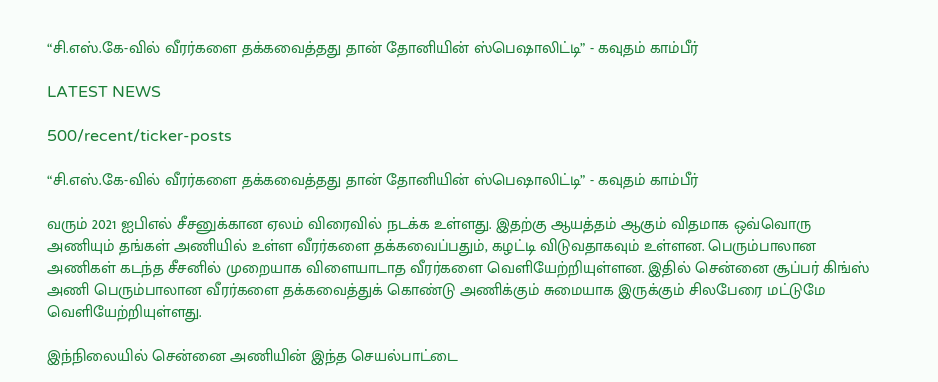“சி.எஸ்.கே-வில் வீரர்களை தக்கவைத்தது தான் தோனியின் ஸ்பெஷாலிட்டி” - கவுதம் காம்பீர்

LATEST NEWS

500/recent/ticker-posts

“சி.எஸ்.கே-வில் வீரர்களை தக்கவைத்தது தான் தோனியின் ஸ்பெஷாலிட்டி” - கவுதம் காம்பீர்

வரும் 2021 ஐபிஎல் சீசனுக்கான ஏலம் விரைவில் நடக்க உள்ளது. இதற்கு ஆயத்தம் ஆகும் விதமாக ஒவ்வொரு அணியும் தங்கள் அணியில் உள்ள வீரர்களை தக்கவைப்பதும், கழட்டி விடுவதாகவும் உள்ளன. பெரும்பாலான அணிகள் கடந்த சீசனில் முறையாக விளையாடாத வீரர்களை வெளியேற்றியுள்ளன. இதில் சென்னை சூப்பர் கிங்ஸ் அணி பெரும்பாலான வீரர்களை தக்கவைத்துக் கொண்டு அணிக்கும் சுமையாக இருக்கும் சிலபேரை மட்டுமே வெளியேற்றியுள்ளது.

இந்நிலையில் சென்னை அணியின் இந்த செயல்பாட்டை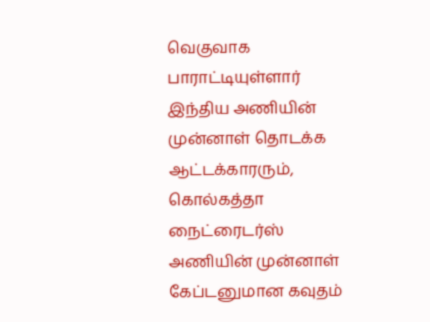வெகுவாக பாராட்டியுள்ளார் இந்திய அணியின் முன்னாள் தொடக்க ஆட்டக்காரரும், கொல்கத்தா நைட்ரைடர்ஸ் அணியின் முன்னாள் கேப்டனுமான கவுதம்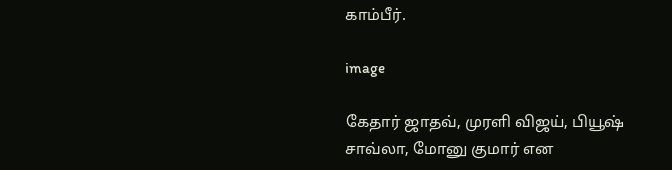காம்பீர்.

image

கேதார் ஜாதவ், முரளி விஜய், பியூஷ் சாவ்லா, மோனு குமார் என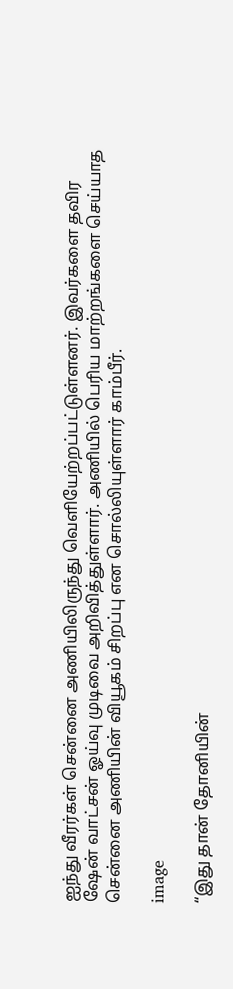ஐந்து வீரர்கள் சென்னை அணியிலிருந்து வெளியேற்றப்பட்டுள்ளனர். இவர்களை தவிர ஷேன் வாட்சன் ஓய்வு முடிவை அறிவித்துள்ளார். அணியில் பெரிய மாற்றங்களை செய்யாத சென்னை அணியின் வியூகம் சிறப்பு என சொல்லியுள்ளார் காம்பீர்.

image

“இது தான் தோனியின்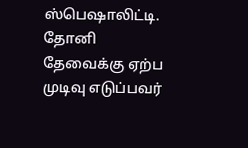ஸ்பெஷாலிட்டி. தோனி தேவைக்கு ஏற்ப முடிவு எடுப்பவர்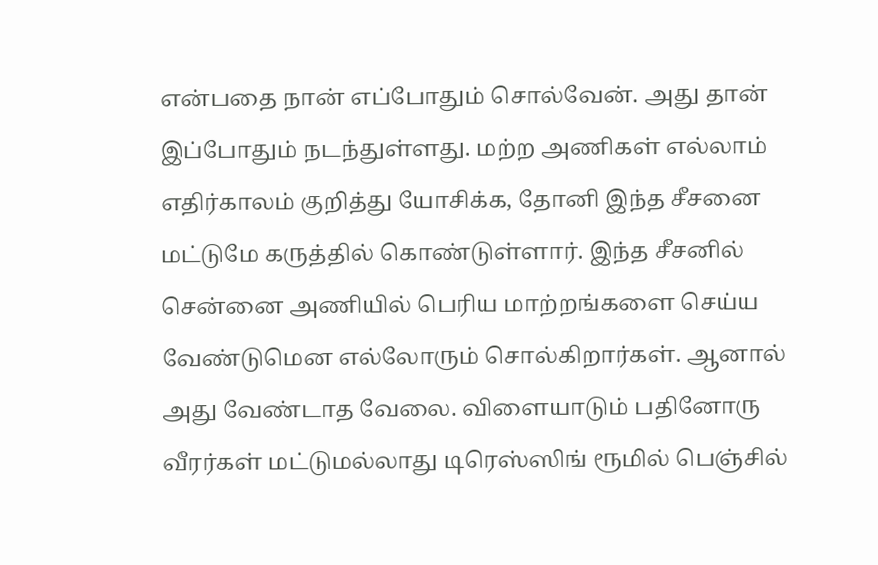என்பதை நான் எப்போதும் சொல்வேன். அது தான் இப்போதும் நடந்துள்ளது. மற்ற அணிகள் எல்லாம் எதிர்காலம் குறித்து யோசிக்க, தோனி இந்த சீசனை மட்டுமே கருத்தில் கொண்டுள்ளார். இந்த சீசனில் சென்னை அணியில் பெரிய மாற்றங்களை செய்ய வேண்டுமென எல்லோரும் சொல்கிறார்கள். ஆனால் அது வேண்டாத வேலை. விளையாடும் பதினோரு வீரர்கள் மட்டுமல்லாது டிரெஸ்ஸிங் ரூமில் பெஞ்சில்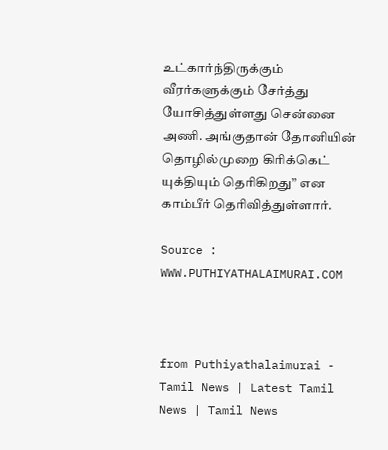உட்கார்ந்திருக்கும் வீரர்களுக்கும் சேர்த்து யோசித்துள்ளது சென்னை அணி. அங்குதான் தோனியின் தொழில்முறை கிரிக்கெட் யுக்தியும் தெரிகிறது” என காம்பீர் தெரிவித்துள்ளார்.

Source : WWW.PUTHIYATHALAIMURAI.COM



from Puthiyathalaimurai - Tamil News | Latest Tamil News | Tamil News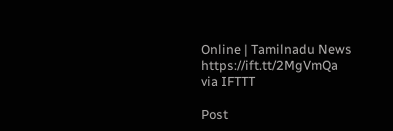Online | Tamilnadu News https://ift.tt/2MgVmQa
via IFTTT

Post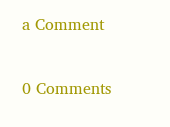a Comment

0 Comments